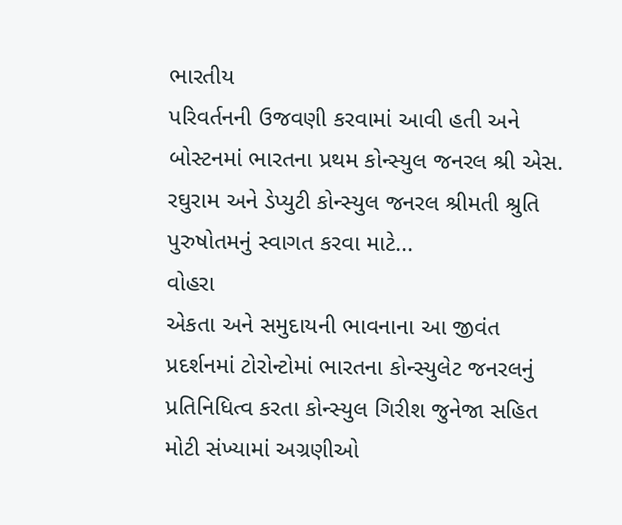ભારતીય
પરિવર્તનની ઉજવણી કરવામાં આવી હતી અને બોસ્ટનમાં ભારતના પ્રથમ કોન્સ્યુલ જનરલ શ્રી એસ. રઘુરામ અને ડેપ્યુટી કોન્સ્યુલ જનરલ શ્રીમતી શ્રુતિ પુરુષોતમનું સ્વાગત કરવા માટે...
વોહરા
એકતા અને સમુદાયની ભાવનાના આ જીવંત પ્રદર્શનમાં ટોરોન્ટોમાં ભારતના કોન્સ્યુલેટ જનરલનું પ્રતિનિધિત્વ કરતા કોન્સ્યુલ ગિરીશ જુનેજા સહિત મોટી સંખ્યામાં અગ્રણીઓ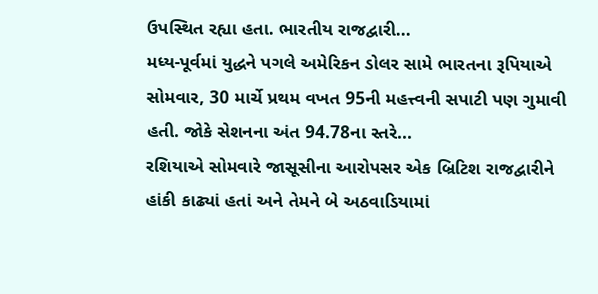ઉપસ્થિત રહ્યા હતા. ભારતીય રાજદ્વારી...
મધ્ય-પૂર્વમાં યુદ્ધને પગલે અમેરિકન ડોલર સામે ભારતના રૂપિયાએ સોમવાર, 30 માર્ચે પ્રથમ વખત 95ની મહત્ત્વની સપાટી પણ ગુમાવી હતી. જોકે સેશનના અંત 94.78ના સ્તરે...
રશિયાએ સોમવારે જાસૂસીના આરોપસર એક બ્રિટિશ રાજદ્વારીને હાંકી કાઢ્યાં હતાં અને તેમને બે અઠવાડિયામાં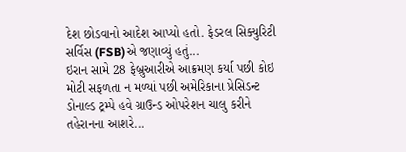દેશ છોડવાનો આદેશ આપ્યો હતો. ફેડરલ સિક્યુરિટી સર્વિસ (FSB)એ જણાવ્યું હતું...
ઇરાન સામે 28 ફેબ્રુઆરીએ આક્રમણ કર્યા પછી કોઇ મોટી સફળતા ન મળ્યાં પછી અમેરિકાના પ્રેસિડન્ટ ડોનાલ્ડ ટ્રમ્પે હવે ગ્રાઉન્ડ ઓપરેશન ચાલુ કરીને તહેરાનના આશરે...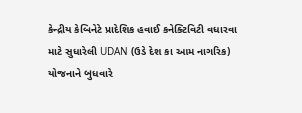કેન્દ્રીય કેબિનેટે પ્રાદેશિક હવાઈ કનેક્ટિવિટી વધારવા માટે સુધારેલી UDAN (ઉડે દેશ કા આમ નાગરિક) યોજનાને બુધવારે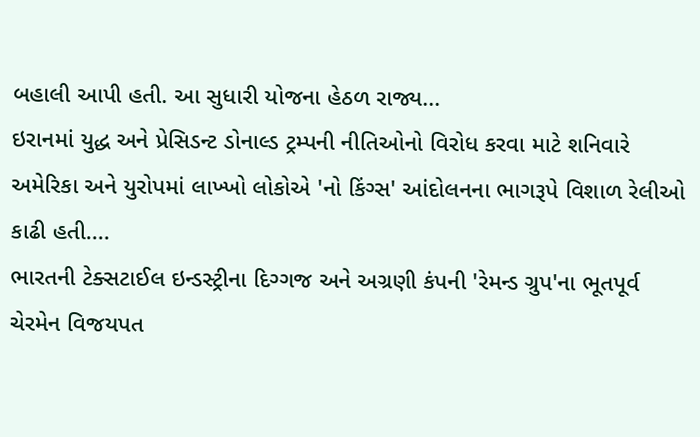બહાલી આપી હતી. આ સુધારી યોજના હેઠળ રાજ્ય...
ઇરાનમાં યુદ્ધ અને પ્રેસિડન્ટ ડોનાલ્ડ ટ્રમ્પની નીતિઓનો વિરોધ કરવા માટે શનિવારે અમેરિકા અને યુરોપમાં લાખ્ખો લોકોએ 'નો કિંગ્સ' આંદોલનના ભાગરૂપે વિશાળ રેલીઓ કાઢી હતી....
ભારતની ટેક્સટાઈલ ઇન્ડસ્ટ્રીના દિગ્ગજ અને અગ્રણી કંપની 'રેમન્ડ ગ્રુપ'ના ભૂતપૂર્વ ચેરમેન વિજયપત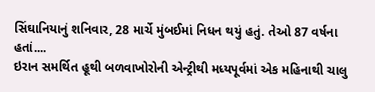સિંઘાનિયાનું શનિવાર, 28 માર્ચે મુંબઈમાં નિધન થયું હતું. તેઓ 87 વર્ષના હતાં....
ઇરાન સમર્થિત હૂથી બળવાખોરોની એન્ટ્રીથી મધ્યપૂર્વમાં એક મહિનાથી ચાલુ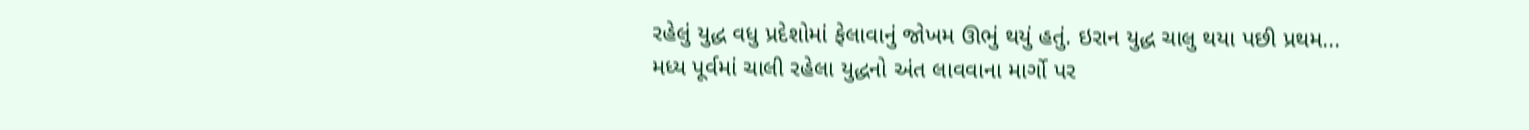રહેલું યુદ્ધ વધુ પ્રદેશોમાં ફેલાવાનું જોખમ ઊભું થયું હતું. ઇરાન યુદ્ધ ચાલુ થયા પછી પ્રથમ...
મધ્ય પૂર્વમાં ચાલી રહેલા યુદ્ધનો અંત લાવવાના માર્ગો પર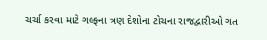ચર્ચા કરવા માટે ગલ્ફના ત્રણ દેશોના ટોચના રાજદ્વારીઓ ગત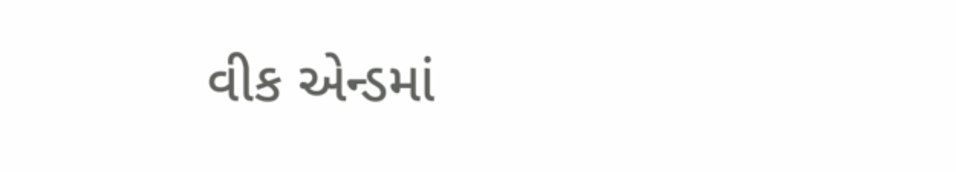વીક એન્ડમાં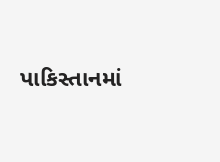પાકિસ્તાનમાં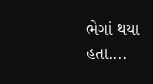ભેગાં થયા હતા....